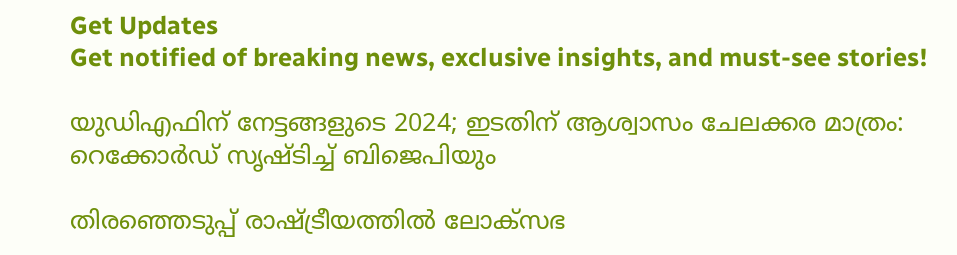Get Updates
Get notified of breaking news, exclusive insights, and must-see stories!

യുഡിഎഫിന് നേട്ടങ്ങളുടെ 2024; ഇടതിന് ആശ്വാസം ചേലക്കര മാത്രം: റെക്കോർഡ് സൃഷ്ടിച്ച് ബിജെപിയും

തിരഞ്ഞെടുപ്പ് രാഷ്ട്രീയത്തില്‍ ലോക്സഭ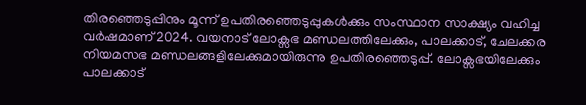തിരഞ്ഞെടുപ്പിനും മൂന്ന് ഉപതിരഞ്ഞെടുപ്പുകള്‍ക്കും സംസ്ഥാന സാക്ഷ്യം വഹിച്ച വർഷമാണ് 2024. വയനാട് ലോക്സഭ മണ്ഡലത്തിലേക്കും, പാലക്കാട്, ചേലക്കര നിയമസഭ മണ്ഡലങ്ങളിലേക്കുമായിരുന്നു ഉപതിരഞ്ഞെടുപ്പ്. ലോക്സഭയിലേക്കും പാലക്കാട്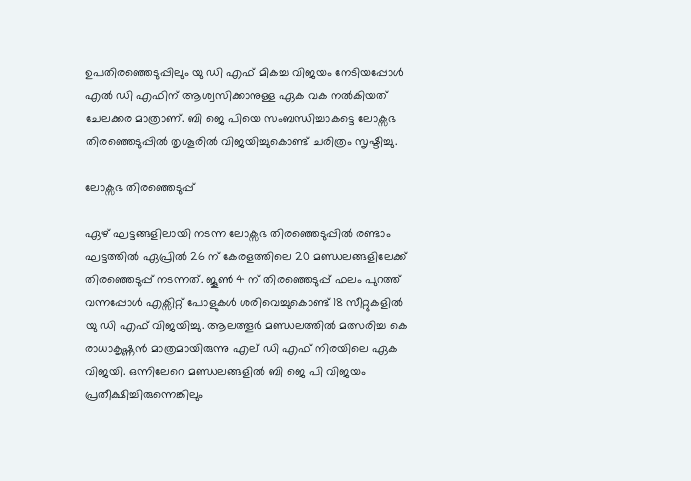ഉപതിരഞ്ഞെടുപ്പിലും യു ഡി എഫ് മികച്ച വിജയം നേടിയപ്പോള്‍ എല്‍ ഡി എഫിന് ആശ്വസിക്കാനുള്ള ഏക വക നല്‍കിയത് ചേലക്കര മാത്രാണ്. ബി ജെ പിയെ സംബന്ധിച്ചാകട്ടെ ലോക്സഭ തിരഞ്ഞെടുപ്പില്‍ തൃശൂരില്‍ വിജയിച്ചുകൊണ്ട് ചരിത്രം സൃഷ്ടിച്ചു.

ലോക്സഭ തിരഞ്ഞെടുപ്പ്

ഏഴ് ഘട്ടങ്ങളിലായി നടന്ന ലോക്സഭ തിരഞ്ഞെടുപ്പില്‍ രണ്ടാം ഘട്ടത്തില്‍ ഏപ്രില്‍ 26 ന് കേരളത്തിലെ 20 മണ്ഡലങ്ങളിലേക്ക് തിരഞ്ഞെടുപ്പ് നടന്നത്. ജൂണ്‍ 4 ന് തിരഞ്ഞെടുപ്പ് ഫലം പുറത്ത് വന്നപ്പോള്‍ എക്സിറ്റ് പോളുകള്‍ ശരിവെച്ചുകൊണ്ട് 18 സീറ്റുകളില്‍ യു ഡി എഫ് വിജയിച്ചു. ആലത്തൂർ മണ്ഡലത്തില്‍ മത്സരിച്ച കെ രാധാകൃഷ്ണന്‍ മാത്രമായിരുന്നു എല്‌‍ ഡി എഫ് നിരയിലെ ഏക വിജയി. ഒന്നിലേറെ മണ്ഡലങ്ങളില്‍ ബി ജെ പി വിജയം പ്രതീക്ഷിച്ചിരുന്നെങ്കിലും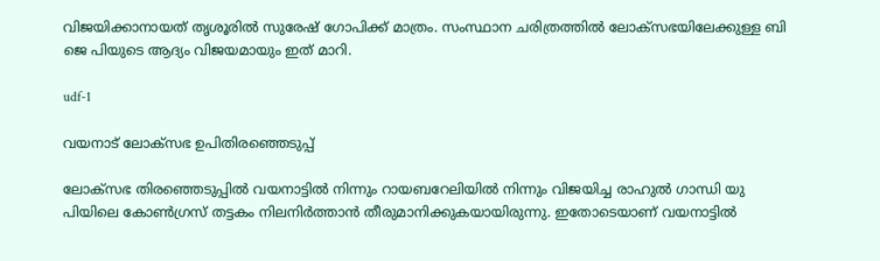വിജയിക്കാനായത് തൃശൂരില്‍ സുരേഷ് ഗോപിക്ക് മാത്രം. സംസ്ഥാന ചരിത്രത്തില്‍ ലോക്സഭയിലേക്കുള്ള ബി ജെ പിയുടെ ആദ്യം വിജയമായും ഇത് മാറി.

udf-1

വയനാട് ലോക്സഭ ഉപിതിരഞ്ഞെടുപ്പ്

ലോക്സഭ തിരഞ്ഞെടുപ്പില്‍ വയനാട്ടില്‍ നിന്നും റായബറേലിയില്‍ നിന്നും വിജയിച്ച രാഹുല്‍ ഗാന്ധി യു പിയിലെ കോണ്‍ഗ്രസ് തട്ടകം നിലനിർത്താന്‍ തീരുമാനിക്കുകയായിരുന്നു. ഇതോടെയാണ് വയനാട്ടില്‍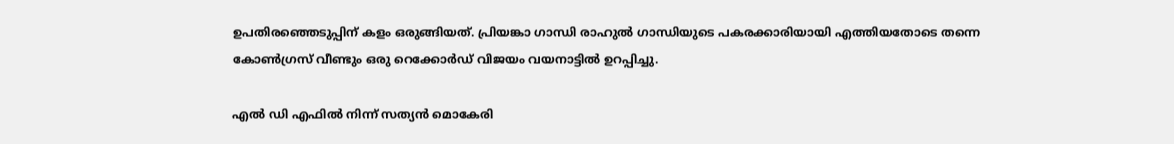ഉപതിരഞ്ഞെടുപ്പിന് കളം ഒരുങ്ങിയത്. പ്രിയങ്കാ ഗാന്ധി രാഹുല്‍ ഗാന്ധിയുടെ പകരക്കാരിയായി എത്തിയതോടെ തന്നെ കോണ്‍ഗ്രസ് വീണ്ടും ഒരു റെക്കോർഡ് വിജയം വയനാട്ടില്‍ ഉറപ്പിച്ചു.

എല്‍ ഡി എഫില്‍ നിന്ന് സത്യന്‍ മൊകേരി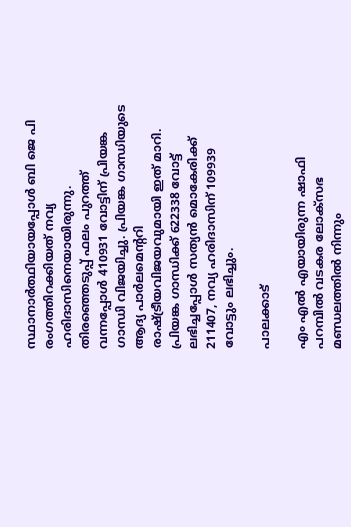സ്ഥാനാർത്ഥിയായപ്പോള്‍ ബി ജെ പി രംഗത്തിറക്കിയത് നവ്യ ഹരിദാസിനെയായിരുന്നു. തിരഞ്ഞെടുപ്പ് ഫലം പുറത്ത് വന്നപ്പോള്‍ 410931 വോട്ടിന് പ്രിയങ്ക ഗാന്ധി വിജയിച്ചു. പ്രിയങ്ക ഗാന്ധിയുടെ ആദ്യ പാർലമെന്ററി രാഷ്ട്രീയവിജയവുമായി ഇത് മാറി. പ്രിയങ്ക ഗാന്ധിക്ക് 622338 വോട്ട് ലഭിച്ചപ്പോള്‍ സത്യന്‍ മൊകേരിക്ക് 211407, നവ്യ ഹരിദാസിന് 109939 വോട്ടും ലഭിച്ചും.

പാലക്കാട്

എം എല്‍ എയായിരുന്ന ഷാഫി പറമ്പില്‍ വടകര ലോക്സഭ മണ്ഡലത്തില്‍ നിന്നും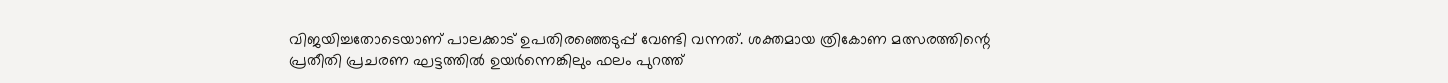വിജയിച്ചതോടെയാണ് പാലക്കാട് ഉപതിരഞ്ഞെടുപ്പ് വേണ്ടി വന്നത്. ശക്തമായ ത്രികോണ മത്സരത്തിന്റെ പ്രതീതി പ്രചരണ ഘട്ടത്തില്‍ ഉയർന്നെങ്കിലും ഫലം പുറത്ത്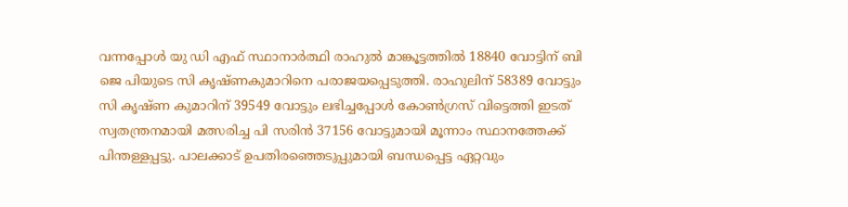വന്നപ്പോള്‍ യു ഡി എഫ് സ്ഥാനാർത്ഥി രാഹുല്‍ മാങ്കൂട്ടത്തില്‍ 18840 വോട്ടിന് ബി ജെ പിയുടെ സി കൃഷ്ണകുമാറിനെ പരാജയപ്പെടുത്തി. രാഹുലിന് 58389 വോട്ടും സി കൃഷ്ണ കുമാറിന് 39549 വോട്ടും ലഭിച്ചപ്പോള്‍ കോണ്‍ഗ്രസ് വിട്ടെത്തി ഇടത് സ്വതന്ത്രനമായി മത്സരിച്ച പി സരിന്‍ 37156 വോട്ടുമായി മൂന്നാം സ്ഥാനത്തേക്ക് പിന്തള്ളപ്പട്ടു. പാലക്കാട് ഉപതിരഞ്ഞെടുപ്പുമായി ബന്ധപ്പെട്ട ഏറ്റവും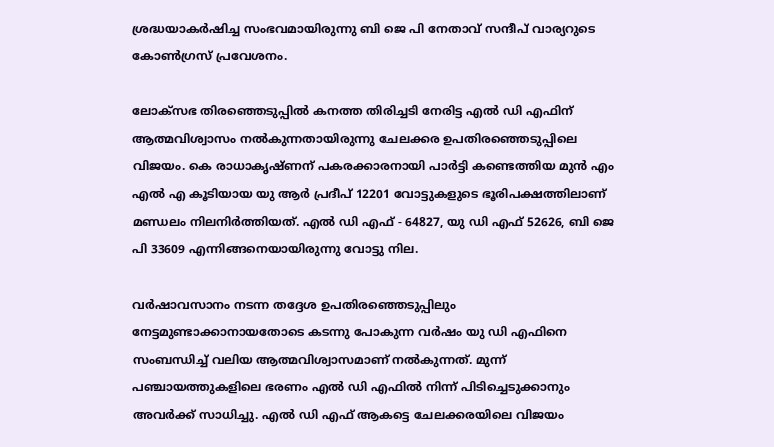ശ്രദ്ധയാകർഷിച്ച സംഭവമായിരുന്നു ബി ജെ പി നേതാവ് സന്ദീപ് വാര്യറുടെ കോണ്‍ഗ്രസ് പ്രവേശനം.

ലോക്സഭ തിരഞ്ഞെടുപ്പില്‍ കനത്ത തിരിച്ചടി നേരിട്ട എല്‍ ഡി എഫിന് ആത്മവിശ്വാസം നല്‍കുന്നതായിരുന്നു ചേലക്കര ഉപതിരഞ്ഞെടുപ്പിലെ വിജയം. കെ രാധാകൃഷ്ണന് പകരക്കാരനായി പാർട്ടി കണ്ടെത്തിയ മുന്‍ എം എല്‍ എ കൂടിയായ യു ആർ പ്രദീപ് 12201 വോട്ടുകളുടെ ഭൂരിപക്ഷത്തിലാണ് മണ്ഡലം നിലനിർത്തിയത്. എല്‍ ഡി എഫ് - 64827, യു ഡി എഫ് 52626, ബി ജെ പി 33609 എന്നിങ്ങനെയായിരുന്നു വോട്ടു നില.

വർഷാവസാനം നടന്ന തദ്ദേശ ഉപതിരഞ്ഞെടുപ്പിലും നേട്ടമുണ്ടാക്കാനായതോടെ കടന്നു പോകുന്ന വർഷം യു ഡി എഫിനെ സംബന്ധിച്ച് വലിയ ആത്മവിശ്വാസമാണ് നല്‍കുന്നത്. മുന്ന് പഞ്ചായത്തുകളിലെ ഭരണം എല്‍ ഡി എഫില്‍ നിന്ന് പിടിച്ചെടുക്കാനും അവർക്ക് സാധിച്ചു. എല്‍ ഡി എഫ് ആകട്ടെ ചേലക്കരയിലെ വിജയം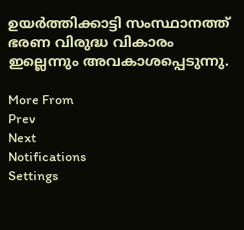ഉയർത്തിക്കാട്ടി സംസ്ഥാനത്ത് ഭരണ വിരുദ്ധ വികാരം ഇല്ലെന്നും അവകാശപ്പെടുന്നു.

More From
Prev
Next
Notifications
Settings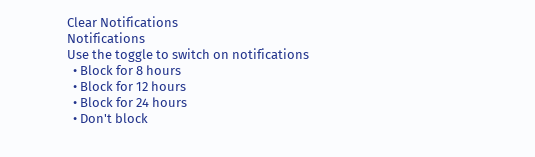Clear Notifications
Notifications
Use the toggle to switch on notifications
  • Block for 8 hours
  • Block for 12 hours
  • Block for 24 hours
  • Don't block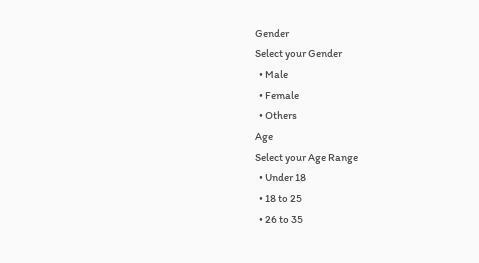Gender
Select your Gender
  • Male
  • Female
  • Others
Age
Select your Age Range
  • Under 18
  • 18 to 25
  • 26 to 35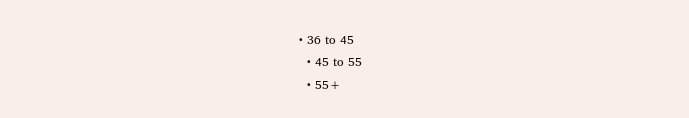• 36 to 45
  • 45 to 55
  • 55+